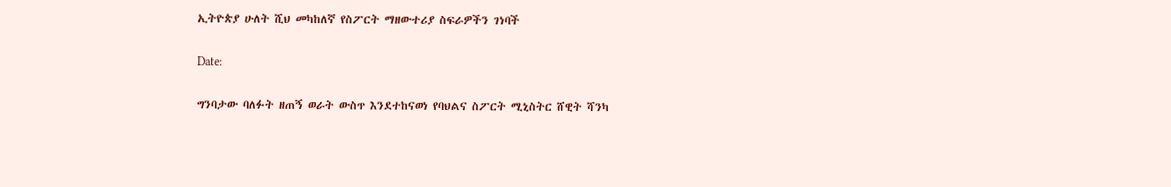ኢትዮጵያ ሁለት ሺህ መካከለኛ የስፖርት ማዘውተሪያ ስፍራዎችን ገነባች

Date:

ግንባታው ባለፉት ዘጠኝ ወራት ውስጥ እንደተከናወነ የባህልና ስፖርት ሚኒስትር ሸዊት ሻንካ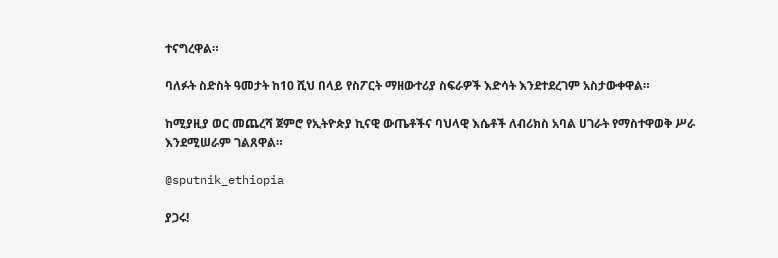ተናግረዋል።

ባለፉት ስድስት ዓመታት ከ10 ሺህ በላይ የስፖርት ማዘውተሪያ ስፍራዎች እድሳት እንደተደረገም አስታውቀዋል።

ከሚያዚያ ወር መጨረሻ ጀምሮ የኢትዮጵያ ኪናዊ ውጤቶችና ባህላዊ እሴቶች ለብሪክስ አባል ሀገራት የማስተዋወቅ ሥራ እንደሚሠራም ገልጸዋል።

@sputnik_ethiopia

ያጋሩ!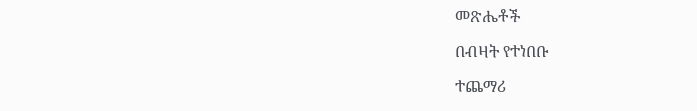መጽሔቶች

በብዛት የተነበቡ

ተጨማሪ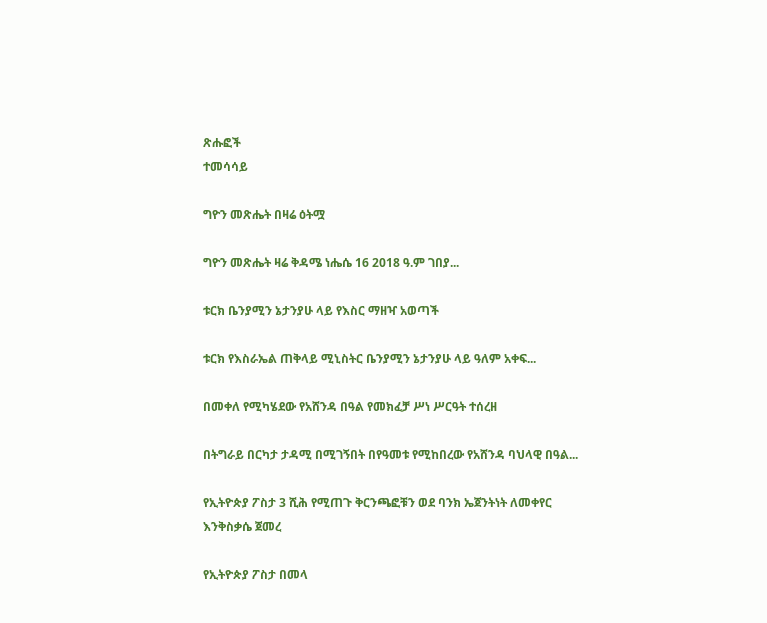ጽሑፎች
ተመሳሳይ

ግዮን መጽሔት በዛሬ ዕትሟ

ግዮን መጽሔት ዛሬ ቅዳሜ ነሔሴ 16 2018 ዓ.ም ገበያ...

ቱርክ ቤንያሚን ኔታንያሁ ላይ የእስር ማዘዣ አወጣች

ቱርክ የእስራኤል ጠቅላይ ሚኒስትር ቤንያሚን ኔታንያሁ ላይ ዓለም አቀፍ...

በመቀለ የሚካሄደው የአሸንዳ በዓል የመክፈቻ ሥነ ሥርዓት ተሰረዘ

በትግራይ በርካታ ታዳሚ በሚገኝበት በየዓመቱ የሚከበረው የአሸንዳ ባህላዊ በዓል...

የኢትዮጵያ ፖስታ 3 ሺሕ የሚጠጉ ቅርንጫፎቹን ወደ ባንክ ኤጀንትነት ለመቀየር እንቅስቃሴ ጀመረ

የኢትዮጵያ ፖስታ በመላ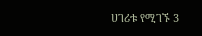ሀገሪቱ የሚገኙ 3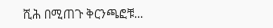ሺሕ በሚጠጉ ቅርንጫፎቹ...